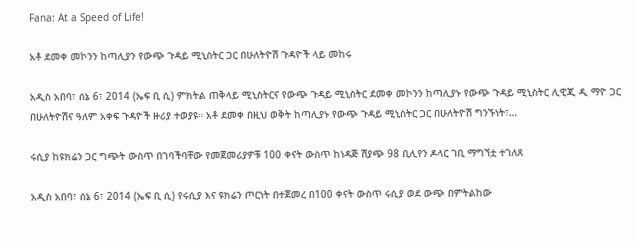Fana: At a Speed of Life!

አቶ ደመቀ መኮንን ከጣሊያን የውጭ ጉዳይ ሚኒስትር ጋር በሁለትዮሽ ጉዳዮች ላይ መከሩ

አዲስ አበባ፣ ሰኔ 6፣ 2014 (ኤፍ ቢ ሲ) ምክትል ጠቅላይ ሚኒስትርና የውጭ ጉዳይ ሚኒስትር ደመቀ መኮንን ከጣሊያኑ የውጭ ጉዳይ ሚኒስትር ሊዊጂ ዲ ማዮ ጋር በሁለትዮሽና ዓለም አቀፍ ጉዳዮች ዙሪያ ተወያዩ። አቶ ደመቀ በዚህ ወቅት ከጣሊያኑ የውጭ ጉዳይ ሚኒስትር ጋር በሁለትዮሽ ግንኙነት፣…

ሩሲያ ከዩክሬን ጋር ግጭት ውስጥ በገባችባቸው የመጀመሪያዎቹ 100 ቀናት ውስጥ ከነዳጅ ሽያጭ 98 ቢሊየን ዶላር ገቢ ማግኘቷ ተገለጸ

አዲስ አበባ፣ ሰኔ 6፣ 2014 (ኤፍ ቢ ሲ) የሩሲያ እና ዩክሬን ጦርነት በተጀመረ በ100 ቀናት ውስጥ ሩሲያ ወደ ውጭ በምትልከው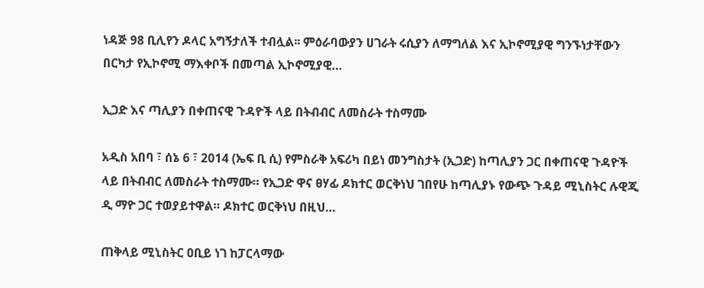ነዳጅ 98 ቢሊየን ዶላር አግኝታለች ተብሏል፡፡ ምዕራባውያን ሀገራት ሩሲያን ለማግለል እና ኢኮኖሚያዊ ግንኙነታቸውን በርካታ የኢኮኖሚ ማእቀቦች በመጣል ኢኮኖሚያዊ…

ኢጋድ እና ጣሊያን በቀጠናዊ ጉዳዮች ላይ በትብብር ለመስራት ተስማሙ

አዲስ አበባ ፣ ሰኔ 6 ፣ 2014 (ኤፍ ቢ ሲ) የምስራቅ አፍሪካ በይነ መንግስታት (ኢጋድ) ከጣሊያን ጋር በቀጠናዊ ጉዳዮች ላይ በትብብር ለመስራት ተስማሙ። የኢጋድ ዋና ፀሃፊ ዶክተር ወርቅነህ ገበየሁ ከጣሊያኑ የውጭ ጉዳይ ሚኒስትር ሉዊጂ ዲ ማዮ ጋር ተወያይተዋል። ዶክተር ወርቅነህ በዚህ…

ጠቅላይ ሚኒስትር ዐቢይ ነገ ከፓርላማው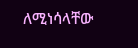ለሚነሳላቸው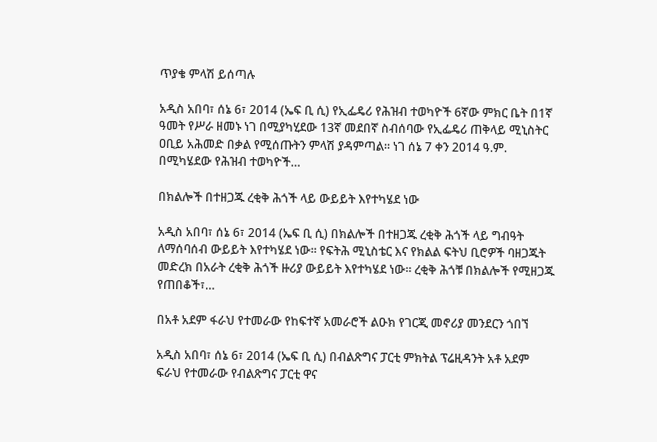ጥያቄ ምላሽ ይሰጣሉ

አዲስ አበባ፣ ሰኔ 6፣ 2014 (ኤፍ ቢ ሲ) የኢፌዴሪ የሕዝብ ተወካዮች 6ኛው ምክር ቤት በ1ኛ ዓመት የሥራ ዘመኑ ነገ በሚያካሂደው 13ኛ መደበኛ ስብሰባው የኢፌዴሪ ጠቅላይ ሚኒስትር ዐቢይ አሕመድ በቃል የሚሰጡትን ምላሽ ያዳምጣል። ነገ ሰኔ 7 ቀን 2014 ዓ.ም. በሚካሄደው የሕዝብ ተወካዮች…

በክልሎች በተዘጋጁ ረቂቅ ሕጎች ላይ ውይይት እየተካሄደ ነው

አዲስ አበባ፣ ሰኔ 6፣ 2014 (ኤፍ ቢ ሲ) በክልሎች በተዘጋጁ ረቂቅ ሕጎች ላይ ግብዓት ለማሰባሰብ ውይይት እየተካሄደ ነው፡፡ የፍትሕ ሚኒስቴር እና የክልል ፍትህ ቢሮዎች ባዘጋጁት መድረክ በአራት ረቂቅ ሕጎች ዙሪያ ውይይት እየተካሄደ ነው፡፡ ረቂቅ ሕጎቹ በክልሎች የሚዘጋጁ የጠበቆች፣…

በአቶ አደም ፋራህ የተመራው የከፍተኛ አመራሮች ልዑክ የገርጂ መኖሪያ መንደርን ጎበኘ

አዲስ አበባ፣ ሰኔ 6፣ 2014 (ኤፍ ቢ ሲ) በብልጽግና ፓርቲ ምክትል ፕሬዚዳንት አቶ አደም ፍራህ የተመራው የብልጽግና ፓርቲ ዋና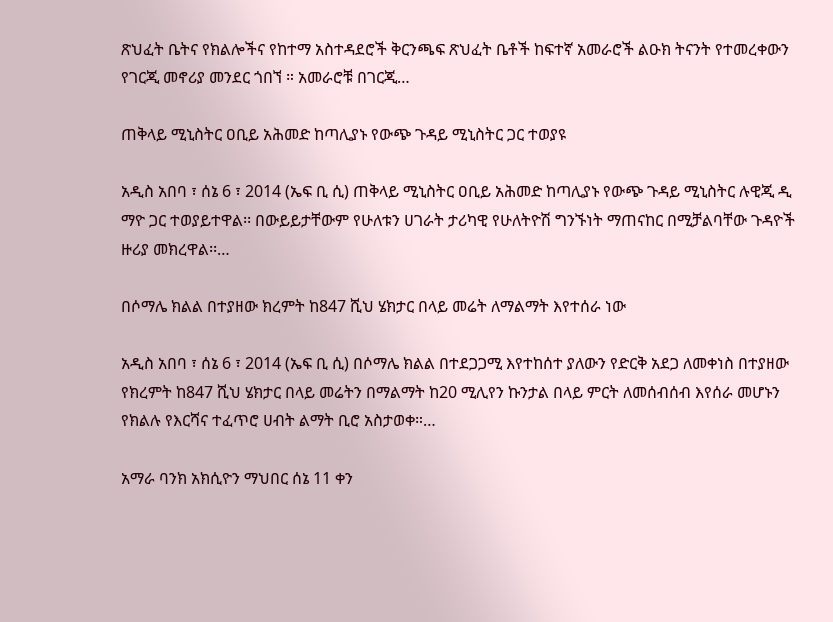ጽህፈት ቤትና የክልሎችና የከተማ አስተዳደሮች ቅርንጫፍ ጽህፈት ቤቶች ከፍተኛ አመራሮች ልዑክ ትናንት የተመረቀውን የገርጂ መኖሪያ መንደር ጎበኘ ። አመራሮቹ በገርጂ…

ጠቅላይ ሚኒስትር ዐቢይ አሕመድ ከጣሊያኑ የውጭ ጉዳይ ሚኒስትር ጋር ተወያዩ

አዲስ አበባ ፣ ሰኔ 6 ፣ 2014 (ኤፍ ቢ ሲ) ጠቅላይ ሚኒስትር ዐቢይ አሕመድ ከጣሊያኑ የውጭ ጉዳይ ሚኒስትር ሉዊጂ ዲ ማዮ ጋር ተወያይተዋል፡፡ በውይይታቸውም የሁለቱን ሀገራት ታሪካዊ የሁለትዮሽ ግንኙነት ማጠናከር በሚቻልባቸው ጉዳዮች ዙሪያ መክረዋል፡፡…

በሶማሌ ክልል በተያዘው ክረምት ከ847 ሺህ ሄክታር በላይ መሬት ለማልማት እየተሰራ ነው

አዲስ አበባ ፣ ሰኔ 6 ፣ 2014 (ኤፍ ቢ ሲ) በሶማሌ ክልል በተደጋጋሚ እየተከሰተ ያለውን የድርቅ አደጋ ለመቀነስ በተያዘው የክረምት ከ847 ሺህ ሄክታር በላይ መሬትን በማልማት ከ20 ሚሊየን ኩንታል በላይ ምርት ለመሰብሰብ እየሰራ መሆኑን የክልሉ የእርሻና ተፈጥሮ ሀብት ልማት ቢሮ አስታወቀ።…

አማራ ባንክ አክሲዮን ማህበር ሰኔ 11 ቀን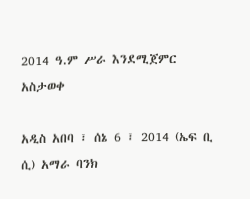2014 ዓ.ም ሥራ እንደሚጀምር አስታወቀ

አዲስ አበባ ፣ ሰኔ 6 ፣ 2014 (ኤፍ ቢ ሲ) አማራ ባንክ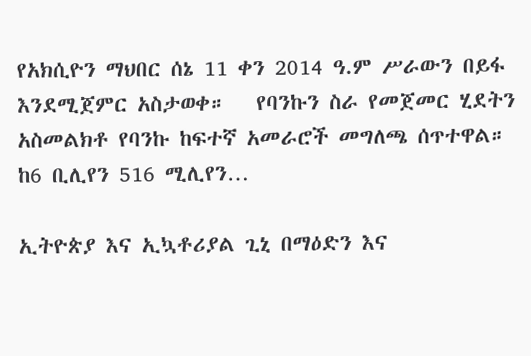የአክሲዮን ማህበር ሰኔ 11 ቀን 2014 ዓ.ም ሥራውን በይፋ እንደሚጀምር አስታወቀ።   የባንኩን ስራ የመጀመር ሂደትን አስመልክቶ የባንኩ ከፍተኛ አመራሮች መግለጫ ሰጥተዋል።   ከ6 ቢሊየን 516 ሚሊየን…

ኢትዮጵያ እና ኢኳቶሪያል ጊኒ በማዕድን እና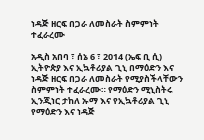ነዳጅ ዘርፍ በጋራ ለመስራት ስምምነት ተፈራረሙ

አዲስ አበባ ፣ ሰኔ 6 ፣ 2014 (ኤፍ ቢ ሲ) ኢትዮጵያ እና ኢኳቶሪያል ጊኒ በማዕድን እና ነዳጅ ዘርፍ በጋራ ለመስራት የሚያስችላቸውን ስምምነት ተፈራረሙ። የማዕድን ሚኒስትሩ ኢንጂነር ታከለ ኡማ እና የኢኳቶሪያል ጊኒ የማዕድን እና ነዳጅ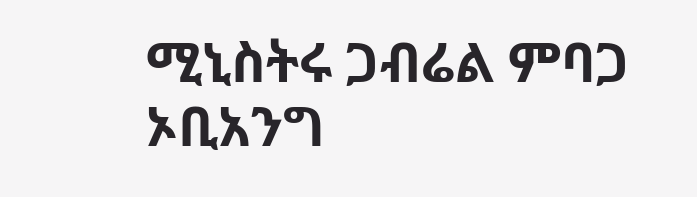ሚኒስትሩ ጋብሬል ምባጋ ኦቢአንግ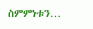ስምምነቱን…